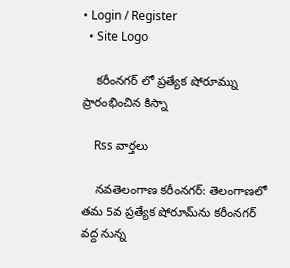• Login / Register
  • Site Logo

    కరీంనగర్ లో ప్రత్యేక షోరూమ్ను ప్రారంభించిన కిస్నా

    Rss వార్తలు

    నవతెలంగాణ కరీంనగర్: తెలంగాణలో తమ 5వ ప్రత్యేక షోరూమ్‌ను కరీంనగర్‌ వద్ద నున్న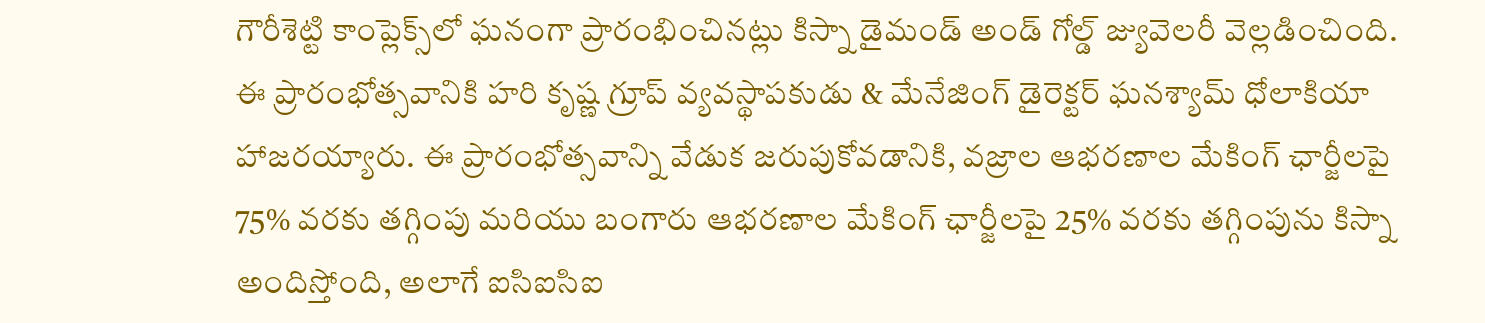గౌరీశెట్టి కాంప్లెక్స్‌లో ఘనంగా ప్రారంభించినట్లు కిస్నా డైమండ్ అండ్ గోల్డ్ జ్యువెలరీ వెల్లడించింది. ఈ ప్రారంభోత్సవానికి హరి కృష్ణ గ్రూప్ వ్యవస్థాపకుడు & మేనేజింగ్ డైరెక్టర్ ఘనశ్యామ్ ధోలాకియా హాజరయ్యారు. ఈ ప్రారంభోత్సవాన్ని వేడుక జరుపుకోవడానికి, వజ్రాల ఆభరణాల మేకింగ్ ఛార్జీలపై 75% వరకు తగ్గింపు మరియు బంగారు ఆభరణాల మేకింగ్ ఛార్జీలపై 25% వరకు తగ్గింపును కిస్నా అందిస్తోంది, అలాగే ఐసిఐసిఐ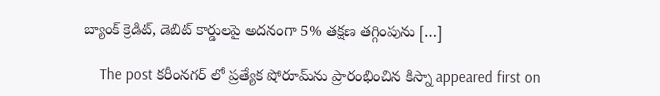బ్యాంక్ క్రెడిట్, డెబిట్ కార్డులపై అదనంగా 5% తక్షణ తగ్గింపును […]

    The post కరీంనగర్ లో ప్రత్యేక షోరూమ్‌ను ప్రారంభించిన కిస్నా appeared first on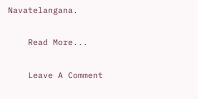Navatelangana.

    Read More...

    Leave A Comment